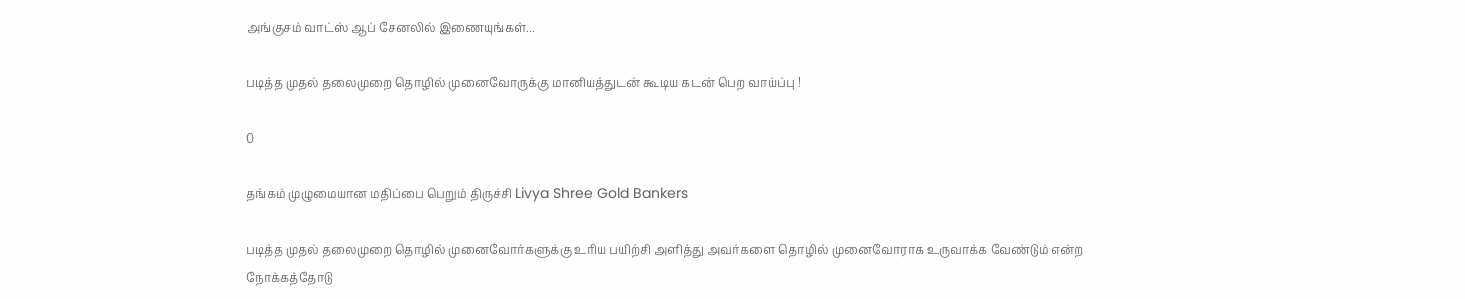அங்குசம் வாட்ஸ் ஆப் சேனலில் இணையுங்கள்...

படித்த முதல் தலைமுறை தொழில் முனைவோருக்கு மானியத்துடன் கூடிய கடன் பெற வாய்ப்பு !

0

தங்கம் முழுமையான மதிப்பை பெறும் திருச்சி Livya Shree Gold Bankers

படித்த முதல் தலைமுறை தொழில் முனைவோர்களுக்கு உரிய பயிற்சி அளித்து அவர்களை தொழில் முனைவோராக உருவாக்க வேண்டும் என்ற நோக்கத்தோடு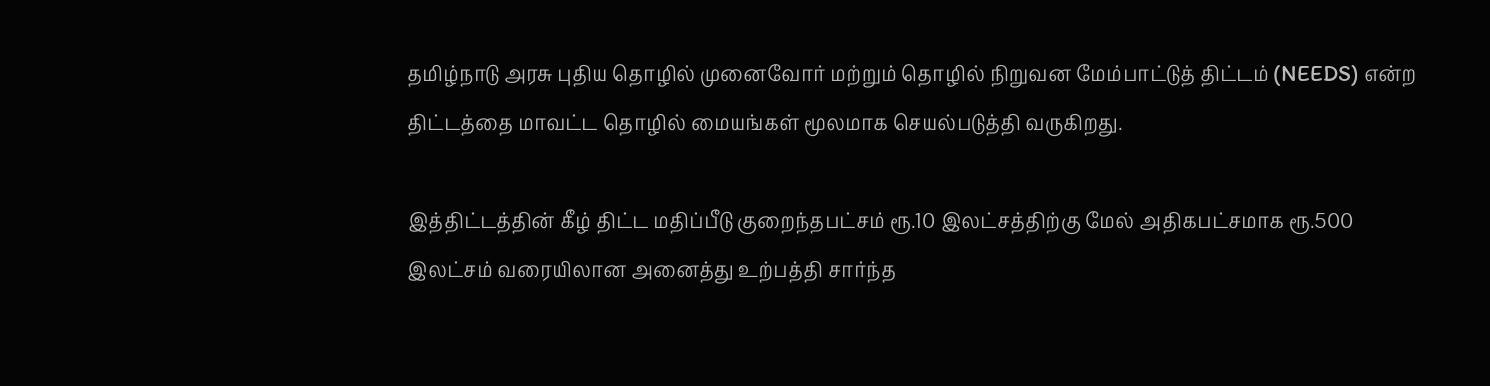தமிழ்நாடு அரசு புதிய தொழில் முனைவோர் மற்றும் தொழில் நிறுவன மேம்பாட்டுத் திட்டம் (NEEDS) என்ற திட்டத்தை மாவட்ட தொழில் மையங்கள் மூலமாக செயல்படுத்தி வருகிறது.

இத்திட்டத்தின் கீழ் திட்ட மதிப்பீடு குறைந்தபட்சம் ரூ.10 இலட்சத்திற்கு மேல் அதிகபட்சமாக ரூ.500 இலட்சம் வரையிலான அனைத்து உற்பத்தி சார்ந்த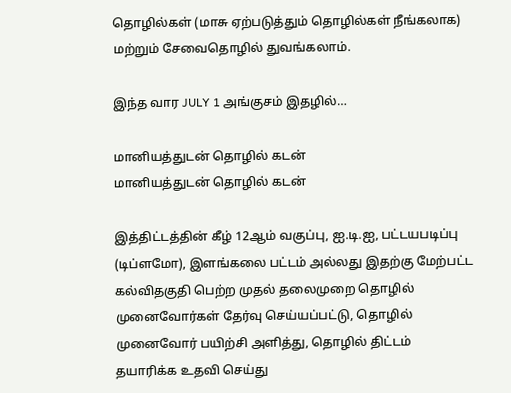தொழில்கள் (மாசு ஏற்படுத்தும் தொழில்கள் நீங்கலாக) மற்றும் சேவைதொழில் துவங்கலாம்.

இந்த வார JULY 1 அங்குசம் இதழில்…

மானியத்துடன் தொழில் கடன்
மானியத்துடன் தொழில் கடன்

இத்திட்டத்தின் கீழ் 12ஆம் வகுப்பு, ஐ.டி.ஐ, பட்டயபடிப்பு (டிப்ளமோ), இளங்கலை பட்டம் அல்லது இதற்கு மேற்பட்ட கல்விதகுதி பெற்ற முதல் தலைமுறை தொழில் முனைவோர்கள் தேர்வு செய்யப்பட்டு, தொழில் முனைவோர் பயிற்சி அளித்து, தொழில் திட்டம் தயாரிக்க உதவி செய்து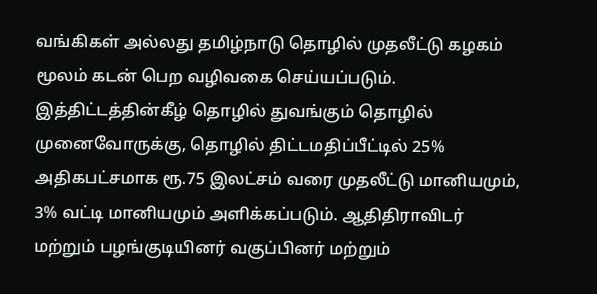வங்கிகள் அல்லது தமிழ்நாடு தொழில் முதலீட்டு கழகம் மூலம் கடன் பெற வழிவகை செய்யப்படும். இத்திட்டத்தின்கீழ் தொழில் துவங்கும் தொழில் முனைவோருக்கு, தொழில் திட்டமதிப்பீட்டில் 25% அதிகபட்சமாக ரூ.75 இலட்சம் வரை முதலீட்டு மானியமும், 3% வட்டி மானியமும் அளிக்கப்படும். ஆதிதிராவிடர் மற்றும் பழங்குடியினர் வகுப்பினர் மற்றும்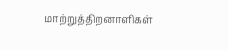மாற்றுத்திறனாளிகள்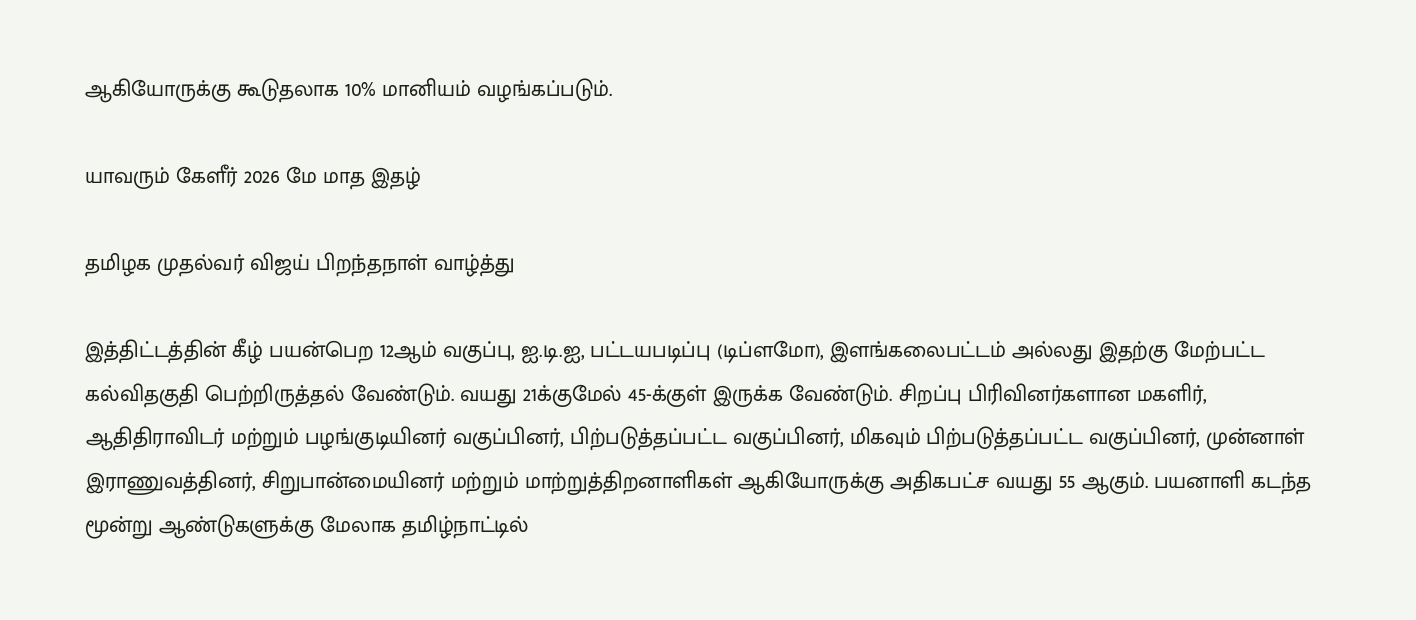ஆகியோருக்கு கூடுதலாக 10% மானியம் வழங்கப்படும்.

யாவரும் கேளீர் 2026 மே மாத இதழ்

தமிழக முதல்வர் விஜய் பிறந்தநாள் வாழ்த்து

இத்திட்டத்தின் கீழ் பயன்பெற 12ஆம் வகுப்பு, ஐ.டி.ஐ, பட்டயபடிப்பு (டிப்ளமோ), இளங்கலைபட்டம் அல்லது இதற்கு மேற்பட்ட கல்விதகுதி பெற்றிருத்தல் வேண்டும். வயது 21க்குமேல் 45-க்குள் இருக்க வேண்டும். சிறப்பு பிரிவினர்களான மகளிர், ஆதிதிராவிடர் மற்றும் பழங்குடியினர் வகுப்பினர், பிற்படுத்தப்பட்ட வகுப்பினர், மிகவும் பிற்படுத்தப்பட்ட வகுப்பினர், முன்னாள் இராணுவத்தினர், சிறுபான்மையினர் மற்றும் மாற்றுத்திறனாளிகள் ஆகியோருக்கு அதிகபட்ச வயது 55 ஆகும். பயனாளி கடந்த மூன்று ஆண்டுகளுக்கு மேலாக தமிழ்நாட்டில்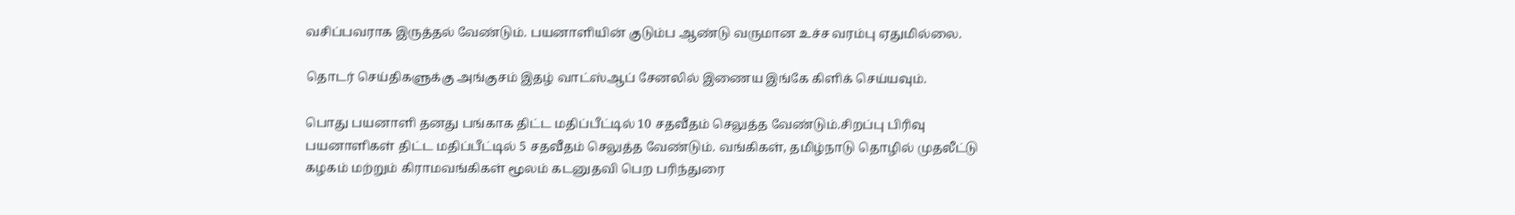வசிப்பவராக இருத்தல் வேண்டும். பயனாளியின் குடும்ப ஆண்டு வருமான உச்ச வரம்பு ஏதுமில்லை.

தொடர் செய்திகளுக்கு அங்குசம் இதழ் வாட்ஸ்ஆப் சேனலில் இணைய இங்கே கிளிக் செய்யவும்.

பொது பயனாளி தனது பங்காக திட்ட மதிப்பீட்டில் 10 சதவீதம் செலுத்த வேண்டும்.சிறப்பு பிரிவு பயனாளிகள் திட்ட மதிப்பீட்டில் 5 சதவீதம் செலுத்த வேண்டும். வங்கிகள், தமிழ்நாடு தொழில் முதலீட்டு கழகம் மற்றும் கிராமவங்கிகள் மூலம் கடனுதவி பெற பரிந்துரை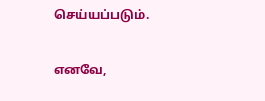செய்யப்படும்.

எனவே,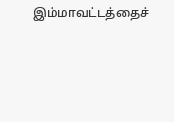இம்மாவட்டத்தைச்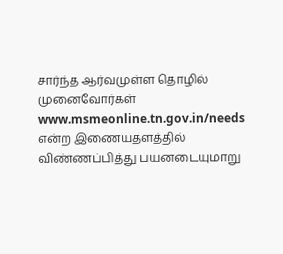சார்ந்த ஆர்வமுள்ள தொழில் முனைவோர்கள்  www.msmeonline.tn.gov.in/needs  என்ற இணையதளத்தில் விண்ணப்பித்து பயனடையுமாறு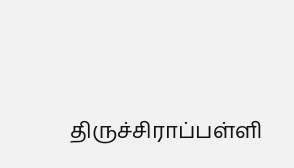திருச்சிராப்பள்ளி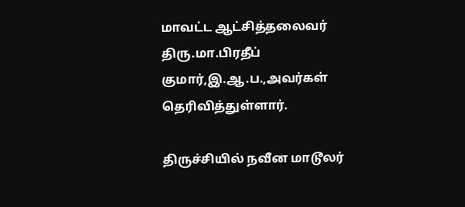மாவட்ட ஆட்சித்தலைவர் திரு.மா.பிரதீப் குமார்,இ.ஆ.ப.,அவர்கள் தெரிவித்துள்ளார்.

திருச்சியில் நவீன மாடூலர்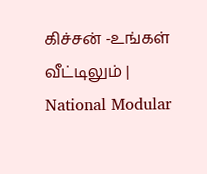கிச்சன் -உங்கள் வீட்டிலும் | National Modular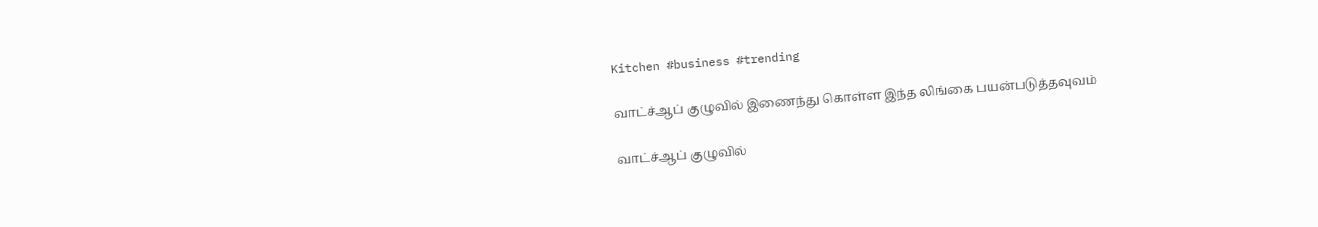Kitchen #business #trending

வாட்ச்ஆப் குழுவில் இணைந்து கொள்ள இந்த லிங்கை பயன்படுத்தவுவம்

வாட்ச்ஆப் குழுவில்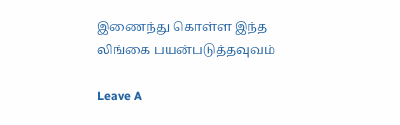இணைந்து கொள்ள இந்த லிங்கை பயன்படுத்தவுவம்

Leave A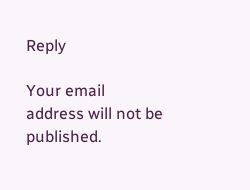Reply

Your email address will not be published.